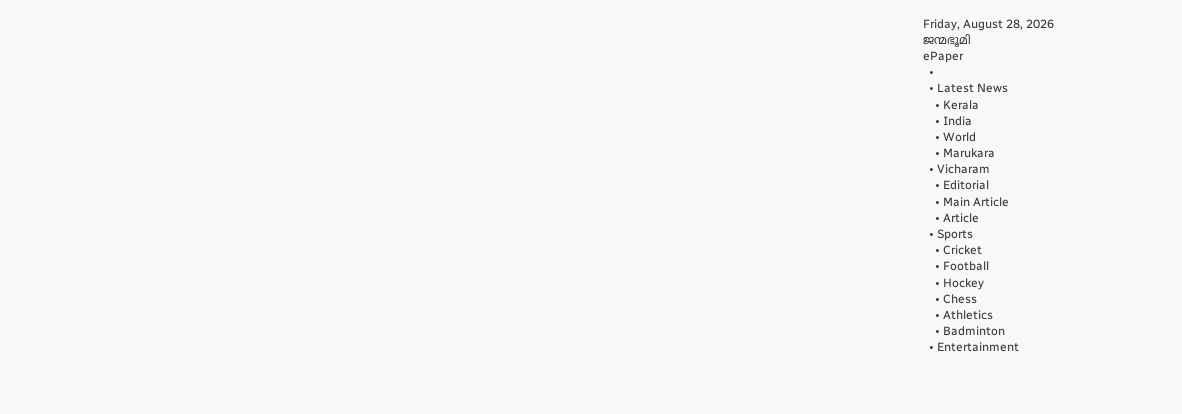Friday, August 28, 2026
ജന്മഭൂമി
ePaper
  •
  • Latest News
    • Kerala
    • India
    • World
    • Marukara
  • Vicharam
    • Editorial
    • Main Article
    • Article
  • Sports
    • Cricket
    • Football
    • Hockey
    • Chess
    • Athletics
    • Badminton
  • Entertainment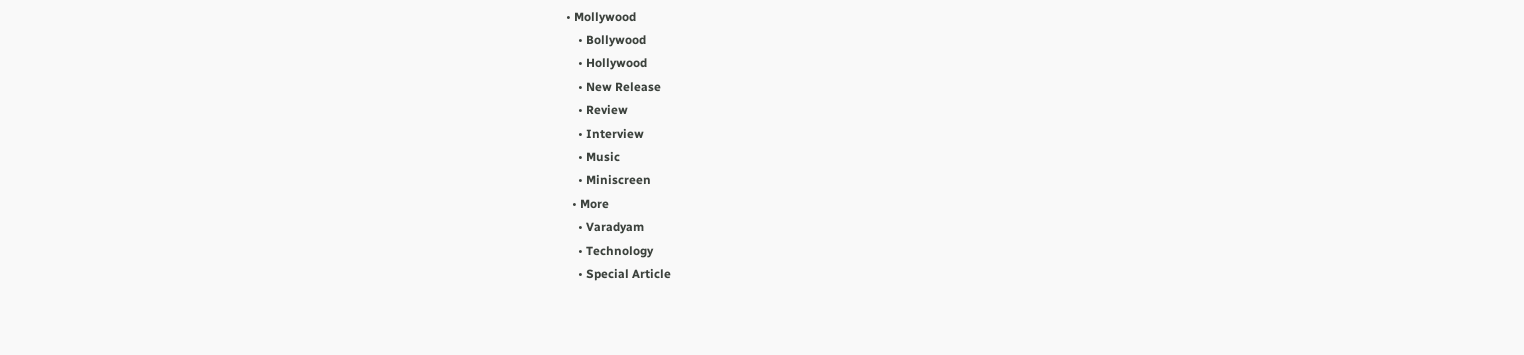• Mollywood
    • Bollywood
    • Hollywood
    • New Release
    • Review
    • Interview
    • Music
    • Miniscreen
  • More
    • Varadyam
    • Technology
    • Special Article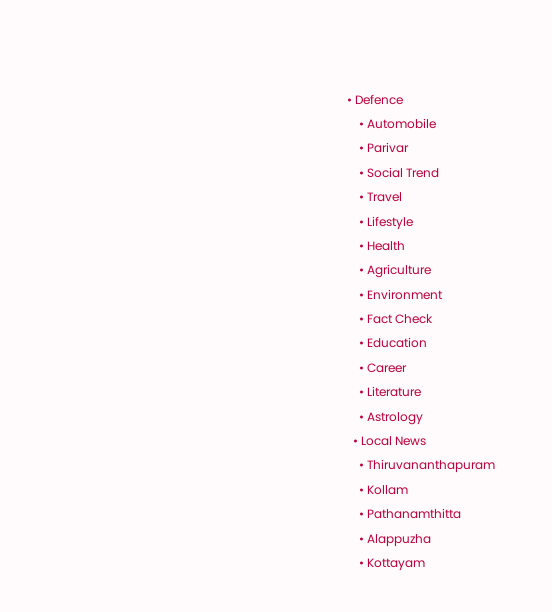• Defence
    • Automobile
    • Parivar
    • Social Trend
    • Travel
    • Lifestyle
    • Health
    • Agriculture
    • Environment
    • Fact Check
    • Education
    • Career
    • Literature
    • Astrology
  • Local News
    • Thiruvananthapuram
    • Kollam
    • Pathanamthitta
    • Alappuzha
    • Kottayam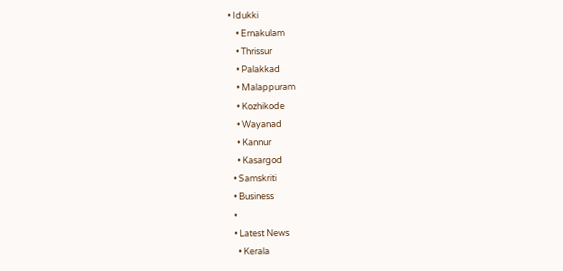• Idukki
    • Ernakulam
    • Thrissur
    • Palakkad
    • Malappuram
    • Kozhikode
    • Wayanad
    • Kannur
    • Kasargod
  • Samskriti
  • Business
  •
  • Latest News
    • Kerala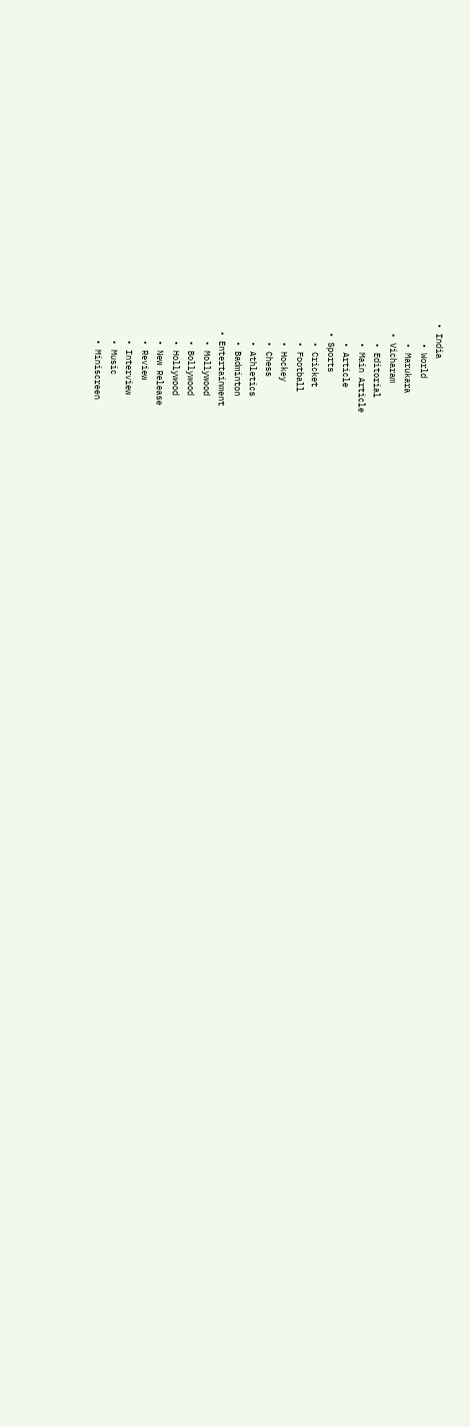• India
    • World
    • Marukara
  • Vicharam
    • Editorial
    • Main Article
    • Article
  • Sports
    • Cricket
    • Football
    • Hockey
    • Chess
    • Athletics
    • Badminton
  • Entertainment
    • Mollywood
    • Bollywood
    • Hollywood
    • New Release
    • Review
    • Interview
    • Music
    • Miniscreen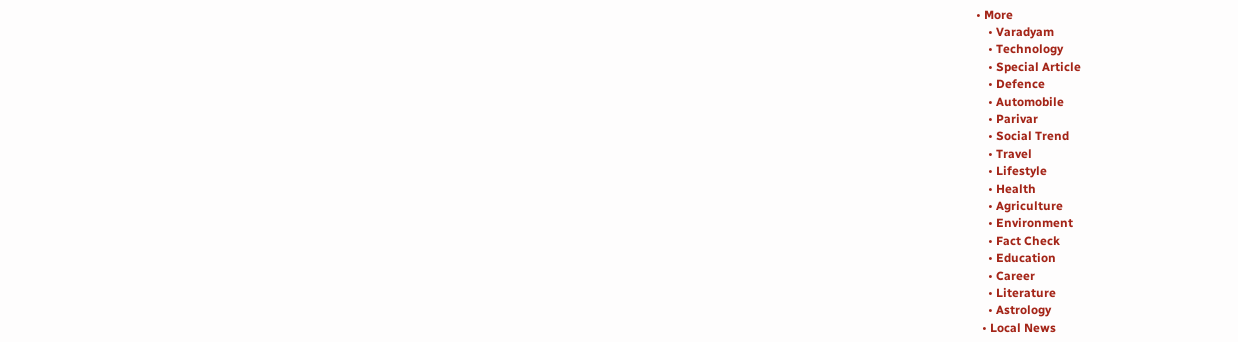• More
    • Varadyam
    • Technology
    • Special Article
    • Defence
    • Automobile
    • Parivar
    • Social Trend
    • Travel
    • Lifestyle
    • Health
    • Agriculture
    • Environment
    • Fact Check
    • Education
    • Career
    • Literature
    • Astrology
  • Local News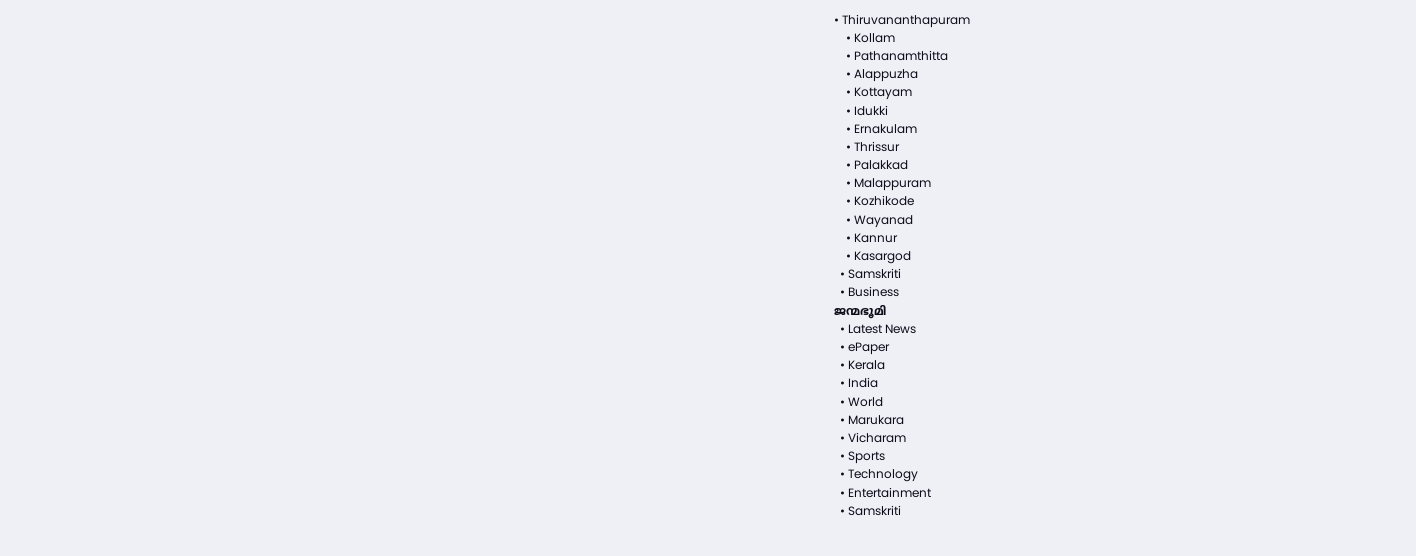• Thiruvananthapuram
    • Kollam
    • Pathanamthitta
    • Alappuzha
    • Kottayam
    • Idukki
    • Ernakulam
    • Thrissur
    • Palakkad
    • Malappuram
    • Kozhikode
    • Wayanad
    • Kannur
    • Kasargod
  • Samskriti
  • Business
ജന്മഭൂമി
  • Latest News
  • ePaper
  • Kerala
  • India
  • World
  • Marukara
  • Vicharam
  • Sports
  • Technology
  • Entertainment
  • Samskriti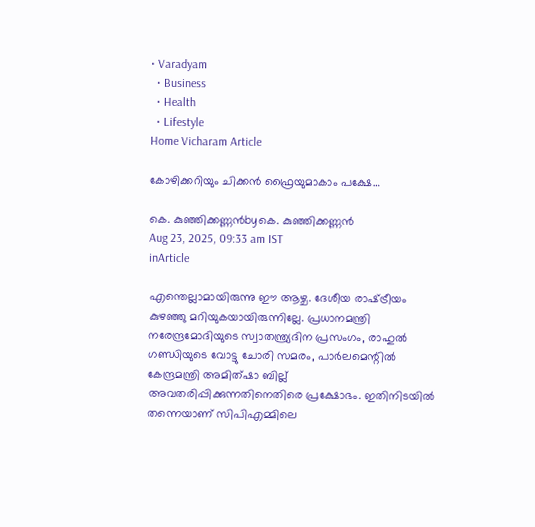• Varadyam
  • Business
  • Health
  • Lifestyle
Home Vicharam Article

കോഴിക്കറിയും ചിക്കന്‍ ഫ്രൈയുമാകാം പക്ഷേ…

കെ. കുഞ്ഞിക്കണ്ണന്‍byകെ. കുഞ്ഞിക്കണ്ണന്‍
Aug 23, 2025, 09:33 am IST
inArticle

എന്തെല്ലാമായിരുന്നു ഈ ആഴ്ച. ദേശീയ രാഷ്‌ട്രീയം കുഴഞ്ഞു മറിയുകയായിരുന്നില്ലേ. പ്രധാനമന്ത്രി നരേന്ദ്രമോദിയുടെ സ്വാതന്ത്ര്യദിന പ്രസംഗം, രാഹുല്‍ ഗണ്ഡിയുടെ വോട്ടു ചോരി സമരം, പാര്‍ലമെന്റില്‍ കേന്ദ്രമന്ത്രി അമിത്ഷാ ബില്ല് അവതരിപ്പിക്കുന്നതിനെതിരെ പ്രക്ഷോഭം. ഇതിനിടയില്‍ തന്നെയാണ് സിപിഎമ്മിലെ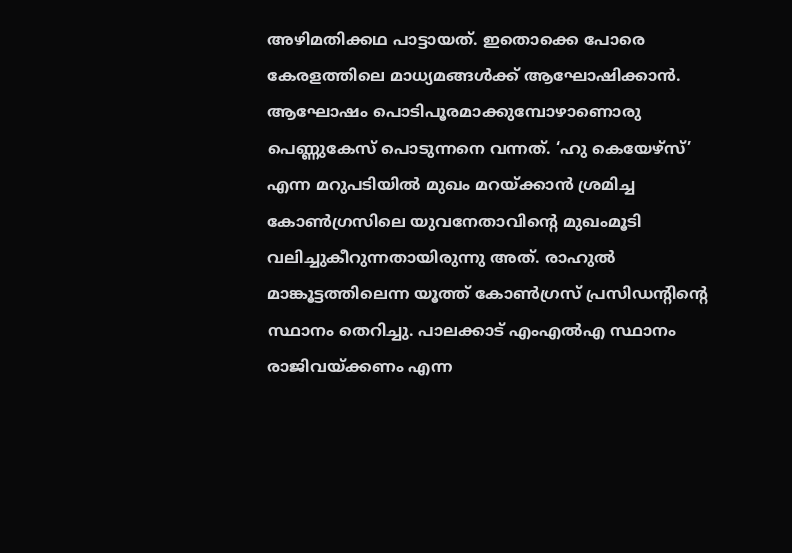അഴിമതിക്കഥ പാട്ടായത്. ഇതൊക്കെ പോരെ കേരളത്തിലെ മാധ്യമങ്ങള്‍ക്ക് ആഘോഷിക്കാന്‍. ആഘോഷം പൊടിപൂരമാക്കുമ്പോഴാണൊരു പെണ്ണുകേസ് പൊടുന്നനെ വന്നത്. ‘ഹു കെയേഴ്‌സ്’ എന്ന മറുപടിയില്‍ മുഖം മറയ്‌ക്കാന്‍ ശ്രമിച്ച കോണ്‍ഗ്രസിലെ യുവനേതാവിന്റെ മുഖംമൂടി വലിച്ചുകീറുന്നതായിരുന്നു അത്. രാഹുല്‍ മാങ്കൂട്ടത്തിലെന്ന യൂത്ത് കോണ്‍ഗ്രസ് പ്രസിഡന്റിന്റെ സ്ഥാനം തെറിച്ചു. പാലക്കാട് എംഎല്‍എ സ്ഥാനം രാജിവയ്‌ക്കണം എന്ന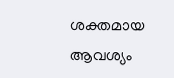ശക്തമായ ആവശ്യം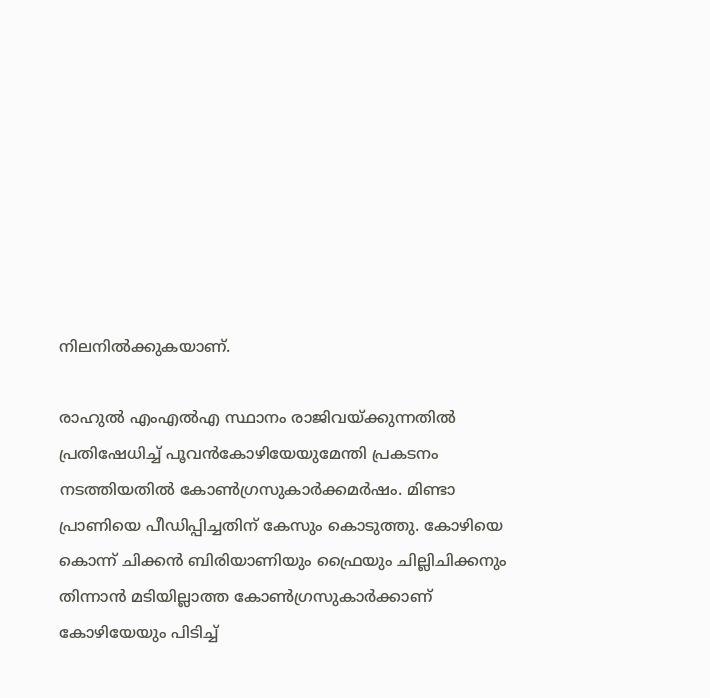നിലനില്‍ക്കുകയാണ്.

രാഹുല്‍ എംഎല്‍എ സ്ഥാനം രാജിവയ്‌ക്കുന്നതില്‍ പ്രതിഷേധിച്ച് പൂവന്‍കോഴിയേയുമേന്തി പ്രകടനം നടത്തിയതില്‍ കോണ്‍ഗ്രസുകാര്‍ക്കമര്‍ഷം. മിണ്ടാ പ്രാണിയെ പീഡിപ്പിച്ചതിന് കേസും കൊടുത്തു. കോഴിയെ കൊന്ന് ചിക്കന്‍ ബിരിയാണിയും ഫ്രൈയും ചില്ലിചിക്കനും തിന്നാന്‍ മടിയില്ലാത്ത കോണ്‍ഗ്രസുകാര്‍ക്കാണ് കോഴിയേയും പിടിച്ച്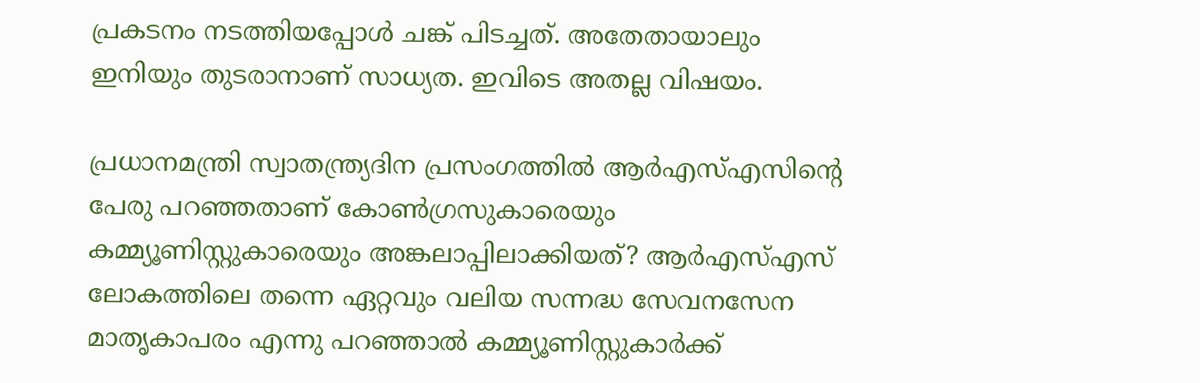പ്രകടനം നടത്തിയപ്പോള്‍ ചങ്ക് പിടച്ചത്. അതേതായാലും ഇനിയും തുടരാനാണ് സാധ്യത. ഇവിടെ അതല്ല വിഷയം.

പ്രധാനമന്ത്രി സ്വാതന്ത്ര്യദിന പ്രസംഗത്തില്‍ ആര്‍എസ്എസിന്റെ പേരു പറഞ്ഞതാണ് കോണ്‍ഗ്രസുകാരെയും കമ്മ്യൂണിസ്റ്റുകാരെയും അങ്കലാപ്പിലാക്കിയത്? ആര്‍എസ്എസ് ലോകത്തിലെ തന്നെ ഏറ്റവും വലിയ സന്നദ്ധ സേവനസേന മാതൃകാപരം എന്നു പറഞ്ഞാല്‍ കമ്മ്യൂണിസ്റ്റുകാര്‍ക്ക്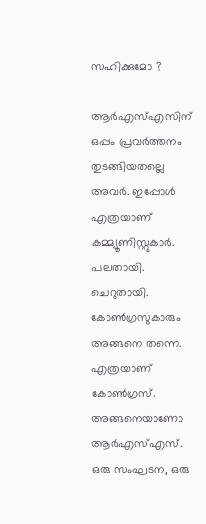സഹിക്കുമോ ?

ആര്‍എസ്എസിന് ഒപ്പം പ്രവര്‍ത്തനം തുടങ്ങിയതല്ലെ അവര്‍. ഇപ്പോള്‍ എത്രയാണ് കമ്മ്യൂണിസ്റ്റുകാര്‍. പലതായി. ചെറുതായി. കോണ്‍ഗ്രസുകാരും അങ്ങനെ തന്നെ. എത്രയാണ് കോണ്‍ഗ്രസ്. അങ്ങനെയാണോ ആര്‍എസ്എസ്. ഒരു സംഘടന, ഒരു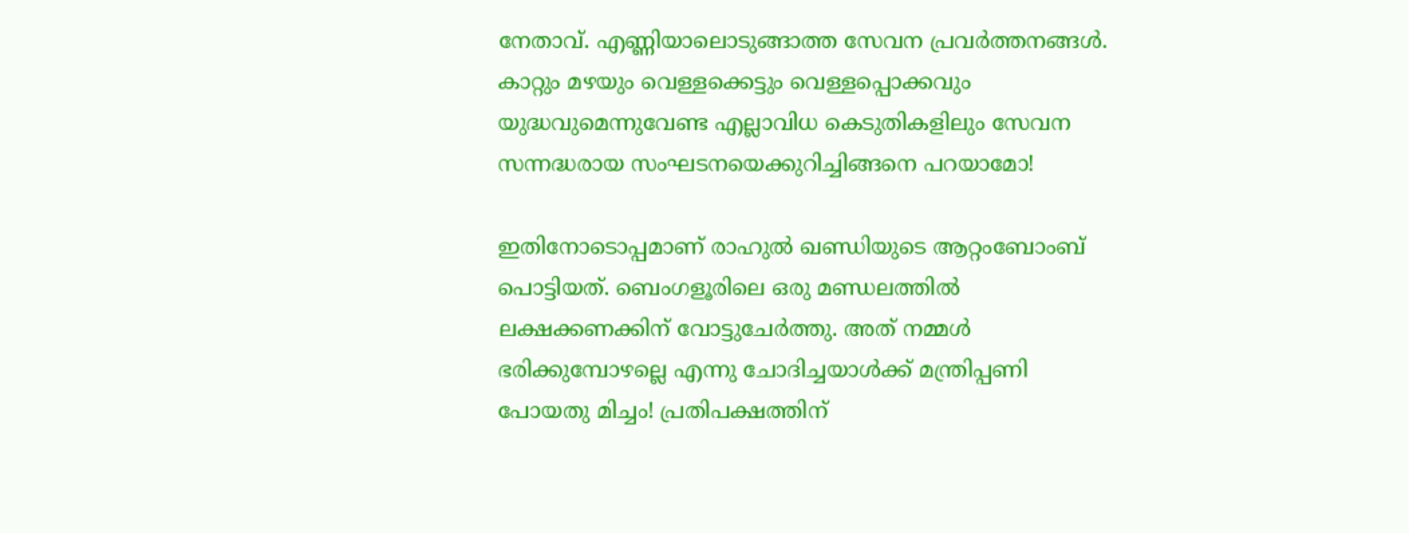നേതാവ്. എണ്ണിയാലൊടുങ്ങാത്ത സേവന പ്രവര്‍ത്തനങ്ങള്‍. കാറ്റും മഴയും വെള്ളക്കെട്ടും വെള്ളപ്പൊക്കവും യുദ്ധവുമെന്നുവേണ്ട എല്ലാവിധ കെടുതികളിലും സേവന സന്നദ്ധരായ സംഘടനയെക്കുറിച്ചിങ്ങനെ പറയാമോ!

ഇതിനോടൊപ്പമാണ് രാഹുല്‍ ഖണ്ഡിയുടെ ആറ്റംബോംബ് പൊട്ടിയത്. ബെംഗളൂരിലെ ഒരു മണ്ഡലത്തില്‍ ലക്ഷക്കണക്കിന് വോട്ടുചേര്‍ത്തു. അത് നമ്മള്‍ ഭരിക്കുമ്പോഴല്ലെ എന്നു ചോദിച്ചയാള്‍ക്ക് മന്ത്രിപ്പണി പോയതു മിച്ചം! പ്രതിപക്ഷത്തിന്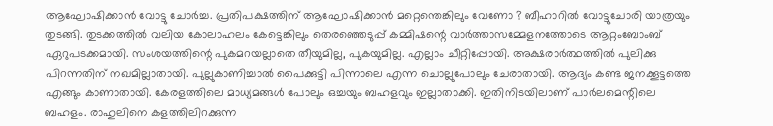ആഘോഷിക്കാന്‍ വോട്ടു ചോര്‍ച്ച. പ്രതിപക്ഷത്തിന് ആഘോഷിക്കാന്‍ മറ്റെന്തെങ്കിലും വേണോ ? ബീഹാറില്‍ വോട്ടുചോരി യാത്രയും തുടങ്ങി. തുടക്കത്തില്‍ വലിയ കോലാഹലം കേട്ടെങ്കിലും തെരഞ്ഞെടുപ്പ് കമ്മിഷന്റെ വാര്‍ത്താസമ്മേളനത്തോടെ ആറ്റംബോംബ് ഏറുപടക്കമായി. സംശയത്തിന്റെ പുകമറയല്ലാതെ തീയുമില്ല, പുകയുമില്ല. എല്ലാം ചീറ്റിപ്പോയി. അക്ഷരാര്‍ത്ഥത്തില്‍ പുലിക്കു പിറന്നതിന് നഖമില്ലാതായി. പുല്ലുകാണിച്ചാല്‍ പൈക്കുട്ടി പിന്നാലെ എന്ന ചൊല്ലുപോലും ചേരാതായി. ആദ്യം കണ്ട ജനക്കൂട്ടത്തെ എങ്ങും കാണാതായി. കേരളത്തിലെ മാധ്യമങ്ങള്‍ പോലും ഒച്ചയും ബഹളവും ഇല്ലാതാക്കി. ഇതിനിടയിലാണ് പാര്‍ലമെന്റിലെ ബഹളം. രാഹുലിനെ കളത്തിലിറക്കുന്ന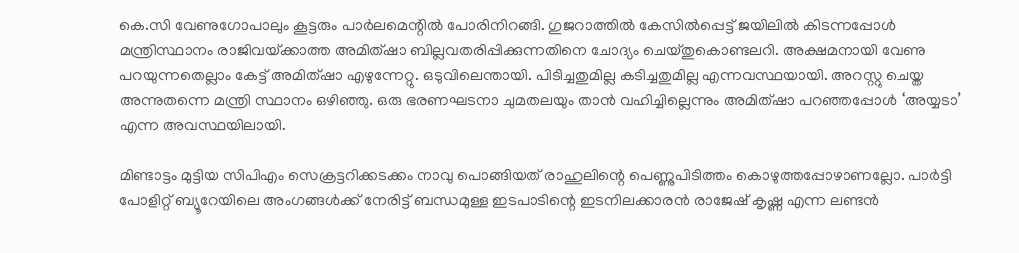കെ.സി വേണുഗോപാലും കൂട്ടരും പാര്‍ലമെന്റില്‍ പോരിനിറങ്ങി. ഗുജറാത്തില്‍ കേസില്‍പ്പെട്ട് ജയിലില്‍ കിടന്നപ്പോള്‍ മന്ത്രിസ്ഥാനം രാജിവയ്‌ക്കാത്ത അമിത്ഷാ ബില്ലവതരിപ്പിക്കുന്നതിനെ ചോദ്യം ചെയ്തുകൊണ്ടലറി. അക്ഷമനായി വേണു പറയുന്നതെല്ലാം കേട്ട് അമിത്ഷാ എഴുന്നേറ്റു. ഒടുവിലെന്തായി. പിടിച്ചതുമില്ല കടിച്ചതുമില്ല എന്നവസ്ഥയായി. അറസ്റ്റു ചെയ്ത അന്നുതന്നെ മന്ത്രി സ്ഥാനം ഒഴിഞ്ഞു. ഒരു ഭരണഘടനാ ചുമതലയും താന്‍ വഹിച്ചില്ലെന്നും അമിത്ഷാ പറഞ്ഞപ്പോള്‍ ‘അയ്യടാ’ എന്ന അവസ്ഥയിലായി.

മിണ്ടാട്ടം മുട്ടിയ സിപിഎം സെക്രട്ടറിക്കടക്കം നാവു പൊങ്ങിയത് രാഹുലിന്റെ പെണ്ണുപിടിത്തം കൊഴുത്തപ്പോഴാണല്ലോ. പാര്‍ട്ടി പോളിറ്റ് ബ്യൂറേയിലെ അംഗങ്ങള്‍ക്ക് നേരിട്ട് ബന്ധമുള്ള ഇടപാടിന്റെ ഇടനിലക്കാരന്‍ രാജേഷ് കൃഷ്ണ എന്ന ലണ്ടന്‍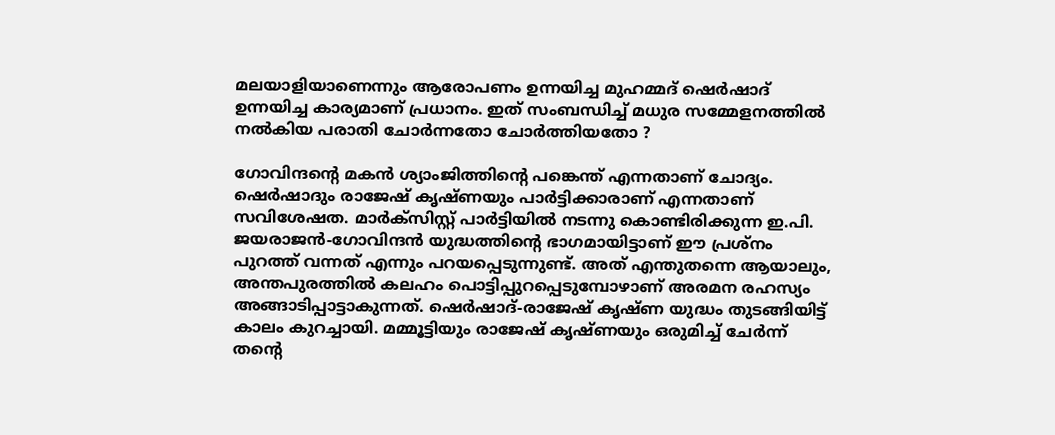മലയാളിയാണെന്നും ആരോപണം ഉന്നയിച്ച മുഹമ്മദ് ഷെര്‍ഷാദ് ഉന്നയിച്ച കാര്യമാണ് പ്രധാനം. ഇത് സംബന്ധിച്ച് മധുര സമ്മേളനത്തില്‍ നല്‍കിയ പരാതി ചോര്‍ന്നതോ ചോര്‍ത്തിയതോ ?

ഗോവിന്ദന്റെ മകന്‍ ശ്യാംജിത്തിന്റെ പങ്കെന്ത് എന്നതാണ് ചോദ്യം. ഷെര്‍ഷാദും രാജേഷ് കൃഷ്ണയും പാര്‍ട്ടിക്കാരാണ് എന്നതാണ് സവിശേഷത. മാര്‍ക്‌സിസ്റ്റ് പാര്‍ട്ടിയില്‍ നടന്നു കൊണ്ടിരിക്കുന്ന ഇ.പി. ജയരാജന്‍-ഗോവിന്ദന്‍ യുദ്ധത്തിന്റെ ഭാഗമായിട്ടാണ് ഈ പ്രശ്‌നം പുറത്ത് വന്നത് എന്നും പറയപ്പെടുന്നുണ്ട്. അത് എന്തുതന്നെ ആയാലും, അന്തപുരത്തില്‍ കലഹം പൊട്ടിപ്പുറപ്പെടുമ്പോഴാണ് അരമന രഹസ്യം അങ്ങാടിപ്പാട്ടാകുന്നത്. ഷെര്‍ഷാദ്-രാജേഷ് കൃഷ്ണ യുദ്ധം തുടങ്ങിയിട്ട് കാലം കുറച്ചായി. മമ്മൂട്ടിയും രാജേഷ് കൃഷ്ണയും ഒരുമിച്ച് ചേര്‍ന്ന് തന്റെ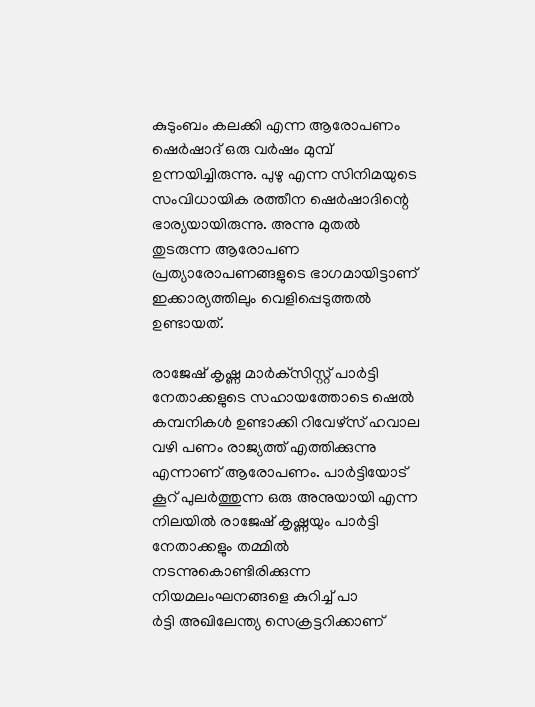കുടുംബം കലക്കി എന്ന ആരോപണം ഷെര്‍ഷാദ് ഒരു വര്‍ഷം മുമ്പ് ഉന്നയിച്ചിരുന്നു. പുഴു എന്ന സിനിമയുടെ സംവിധായിക രത്തീന ഷെര്‍ഷാദിന്റെ ഭാര്യയായിരുന്നു. അന്നു മുതല്‍ തുടരുന്ന ആരോപണ പ്രത്യാരോപണങ്ങളുടെ ഭാഗമായിട്ടാണ് ഇക്കാര്യത്തിലും വെളിപ്പെടുത്തല്‍ ഉണ്ടായത്.

രാജേഷ് കൃഷ്ണ മാര്‍ക്‌സിസ്റ്റ് പാര്‍ട്ടി നേതാക്കളുടെ സഹായത്തോടെ ഷെല്‍ കമ്പനികള്‍ ഉണ്ടാക്കി റിവേഴ്‌സ് ഹവാല വഴി പണം രാജ്യത്ത് എത്തിക്കുന്നു എന്നാണ് ആരോപണം. പാര്‍ട്ടിയോട് കൂറ് പുലര്‍ത്തുന്ന ഒരു അനുയായി എന്ന നിലയില്‍ രാജേഷ് കൃഷ്ണയും പാര്‍ട്ടി നേതാക്കളും തമ്മില്‍ നടന്നുകൊണ്ടിരിക്കുന്ന നിയമലംഘനങ്ങളെ കുറിച്ച് പാ
ര്‍ട്ടി അഖിലേന്ത്യ സെക്രട്ടറിക്കാണ്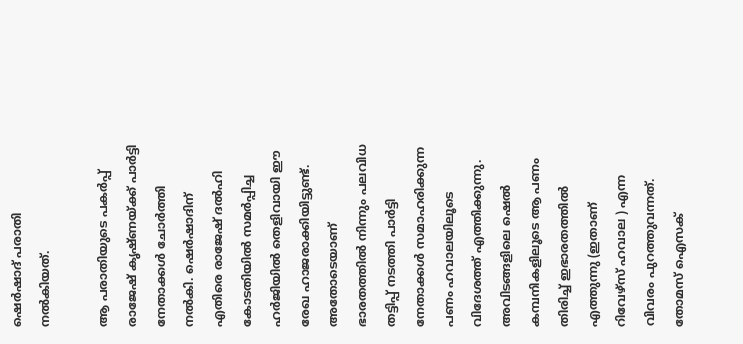ഷെര്‍ഷാദ് പരാതി നല്‍കിയത്.

ആ പരാതിയുടെ പകര്‍പ്പ് രാജേഷ് കൃഷ്ണയ്‌ക്ക് പാര്‍ട്ടി നേതാക്കള്‍ ചോര്‍ത്തി നല്‍കി. ഷെര്‍ഷാദിന് എതിരെ രാജേഷ് ദല്‍ഹി കോടതിയില്‍ സമര്‍പ്പിച്ച ഹര്‍ജിയില്‍ തെളിവായി ഈ രേഖ ഹാജരാക്കിയിട്ടുണ്ട്. അതോടെയാണ് ഭാരതത്തില്‍ നിന്നും പലവിധ തട്ടിപ്പ് നടത്തി പാര്‍ട്ടി നേതാക്കള്‍ സമാഹരിക്കുന്ന പണം ഹവാലയിലൂടെ വിദേശത്ത് എത്തിക്കുന്നു. അവിടങ്ങളിലെ ഷെല്‍ കമ്പനികളിലൂടെ ആ പണം തിരിച്ച് ഇഭാരതത്തില്‍ എത്തുന്നു (ഇതാണ് റിവേഴ്‌സ് ഹവാല ) എന്ന വിവരം പുറത്തുവന്നത്. തോമസ് ഐസക്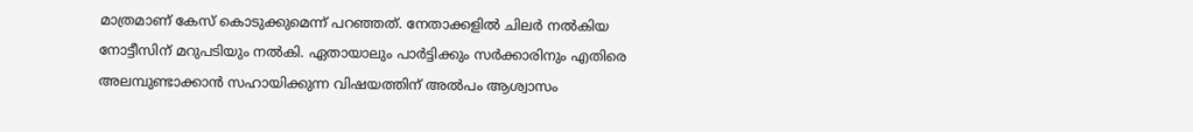മാത്രമാണ് കേസ് കൊടുക്കുമെന്ന് പറഞ്ഞത്. നേതാക്കളില്‍ ചിലര്‍ നല്‍കിയ നോട്ടീസിന് മറുപടിയും നല്‍കി. ഏതായാലും പാര്‍ട്ടിക്കും സര്‍ക്കാരിനും എതിരെ അലമ്പുണ്ടാക്കാന്‍ സഹായിക്കുന്ന വിഷയത്തിന് അല്‍പം ആശ്വാസം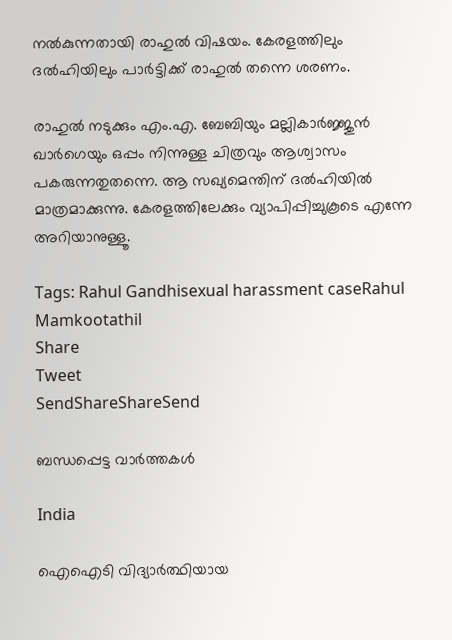നല്‍കുന്നതായി രാഹുല്‍ വിഷയം. കേരളത്തിലും ദല്‍ഹിയിലും പാര്‍ട്ടിക്ക് രാഹുല്‍ തന്നെ ശരണം.

രാഹുല്‍ നടുക്കും എം.എ. ബേബിയും മല്ലികാര്‍ജ്ജുന്‍ ഖാര്‍ഗെയും ഒപ്പം നിന്നുള്ള ചിത്രവും ആശ്വാസം പകരുന്നതുതന്നെ. ആ സഖ്യമെന്തിന് ദല്‍ഹിയില്‍ മാത്രമാക്കുന്നു. കേരളത്തിലേക്കും വ്യാപിപ്പിച്ചുകൂടെ എന്നേ അറിയാനുള്ളൂ.

Tags: Rahul Gandhisexual harassment caseRahul Mamkootathil
Share
Tweet
SendShareShareSend

ബന്ധപ്പെട്ട വാര്‍ത്തകള്‍

India

ഐഐടി വിദ്യാര്‍ത്ഥിയായ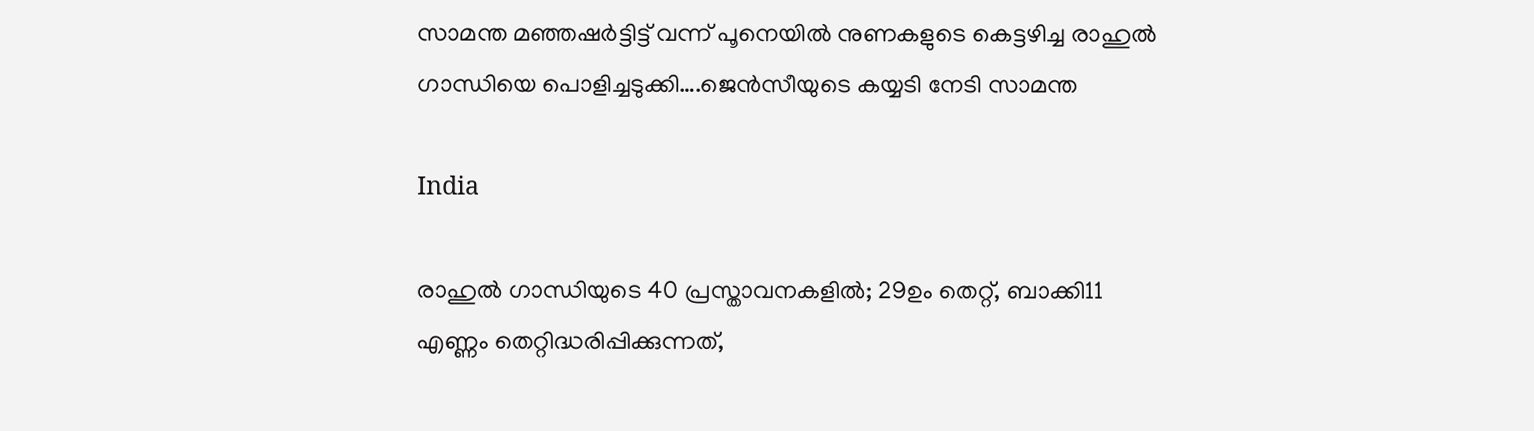സാമന്ത മഞ്ഞഷര്‍ട്ടിട്ട് വന്ന് പൂനെയില്‍ നുണകളുടെ കെട്ടഴിച്ച രാഹുല്‍ ഗാന്ധിയെ പൊളിച്ചടുക്കി….ജെന്‍സീയുടെ കയ്യടി നേടി സാമന്ത

India

രാഹുൽ ഗാന്ധിയുടെ 40 പ്രസ്താവനകളിൽ; 29ഉം തെറ്റ്, ബാക്കി11 എണ്ണം തെറ്റിദ്ധരിപ്പിക്കുന്നത്,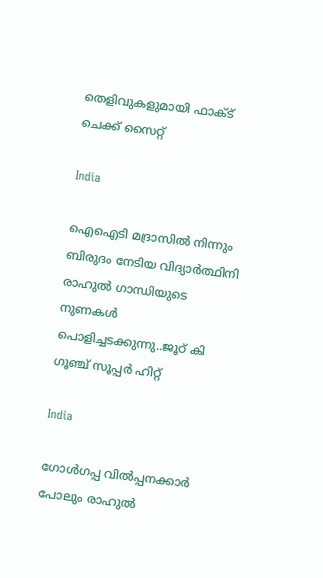തെളിവുകളുമായി ഫാക്ട് ചെക്ക് സൈറ്റ്

India

ഐഐടി മദ്രാസില്‍ നിന്നും ബിരുദം നേടിയ വിദ്യാര്‍ത്ഥിനി രാഹുല്‍ ഗാന്ധിയുടെ നുണകള്‍ പൊളിച്ചടക്കുന്നു..ജൂഠ് കി ഗൂഞ്ച് സൂപ്പര്‍ ഹിറ്റ്

India

ഗോൾഗപ്പ വിൽപ്പനക്കാർ പോലും രാഹുൽ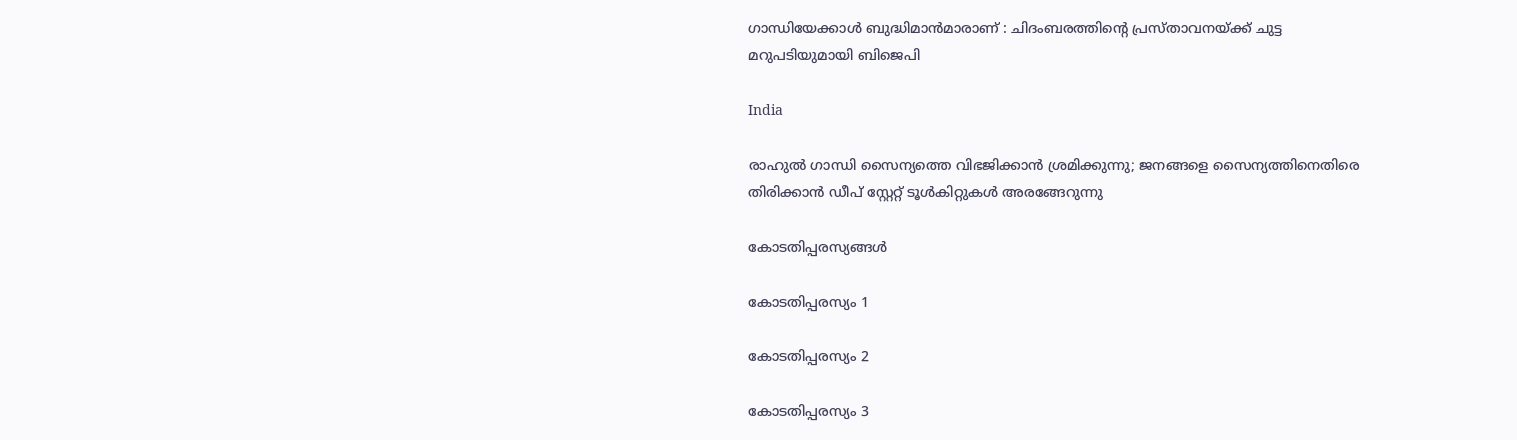ഗാന്ധിയേക്കാൾ ബുദ്ധിമാൻമാരാണ് : ചിദംബരത്തിന്റെ പ്രസ്താവനയ്‌ക്ക് ചുട്ട മറുപടിയുമായി ബിജെപി

India

രാഹുല്‍ ഗാന്ധി സൈന്യത്തെ വിഭജിക്കാന്‍ ശ്രമിക്കുന്നു; ജനങ്ങളെ സൈന്യത്തിനെതിരെ തിരിക്കാന്‍ ഡീപ് സ്റ്റേറ്റ് ടൂള്‍കിറ്റുകള്‍ അരങ്ങേറുന്നു

കോടതിപ്പരസ്യങ്ങള്‍

കോടതിപ്പരസ്യം 1

കോടതിപ്പരസ്യം 2

കോടതിപ്പരസ്യം 3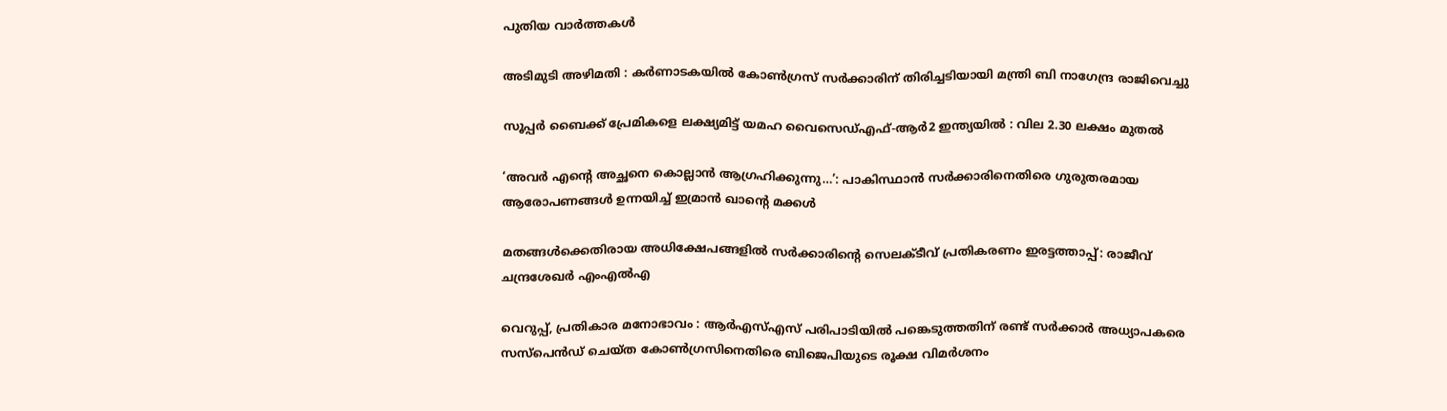പുതിയ വാര്‍ത്തകള്‍

അടിമുടി അഴിമതി : കര്‍ണാടകയില്‍ കോണ്‍ഗ്രസ് സർക്കാരിന് തിരിച്ചടിയായി മന്ത്രി ബി നാഗേന്ദ്ര രാജിവെച്ചു

സൂപ്പർ ബൈക്ക് പ്രേമികളെ ലക്ഷ്യമിട്ട് യമഹ വൈസെഡ്എഫ്-ആർ2 ഇന്ത്യയിൽ : വില 2.30 ലക്ഷം മുതൽ

‘അവർ എന്റെ അച്ഛനെ കൊല്ലാൻ ആഗ്രഹിക്കുന്നു…’: പാകിസ്ഥാൻ സർക്കാരിനെതിരെ ഗുരുതരമായ ആരോപണങ്ങൾ ഉന്നയിച്ച് ഇമ്രാൻ ഖാന്റെ മക്കൾ

മതങ്ങൾക്കെതിരായ അധിക്ഷേപങ്ങളിൽ സർക്കാരിന്റെ സെലക്ടീവ് പ്രതികരണം ഇരട്ടത്താപ്പ്: രാജീവ് ചന്ദ്രശേഖർ എംഎൽഎ

വെറുപ്പ്, പ്രതികാര മനോഭാവം : ആർ‌എസ്‌എസ് പരിപാടിയിൽ പങ്കെടുത്തതിന് രണ്ട് സർക്കാർ അധ്യാപകരെ സസ്‌പെൻഡ് ചെയ്ത കോൺഗ്രസിനെതിരെ ബിജെപിയുടെ രൂക്ഷ വിമർശനം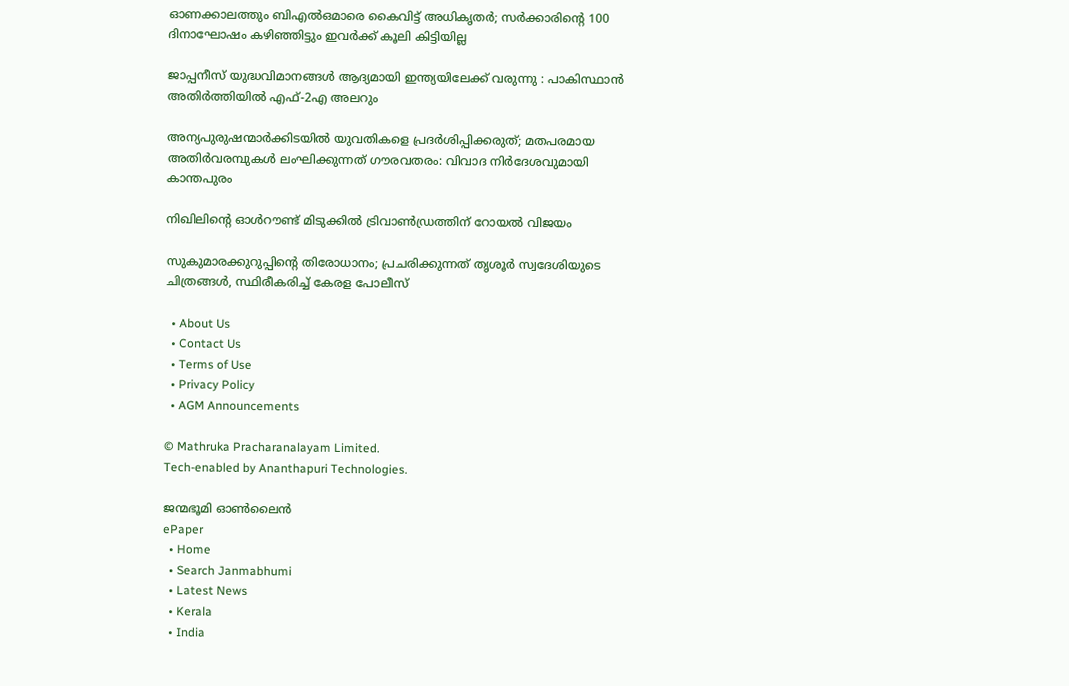ഓണക്കാലത്തും ബിഎല്‍ഒമാരെ കൈവിട്ട് അധികൃതര്‍; സര്‍ക്കാരിന്റെ 100 ദിനാഘോഷം കഴിഞ്ഞിട്ടും ഇവര്‍ക്ക് കൂലി കിട്ടിയില്ല

ജാപ്പനീസ് യുദ്ധവിമാനങ്ങൾ ആദ്യമായി ഇന്ത്യയിലേക്ക് വരുന്നു : പാകിസ്ഥാൻ അതിർത്തിയിൽ എഫ്-2എ അലറും

അന്യപുരുഷന്മാർക്കിടയിൽ യുവതികളെ പ്രദർശിപ്പിക്കരുത്; മതപരമായ അതിർവരമ്പുകൾ ലംഘിക്കുന്നത് ഗൗരവതരം: വിവാദ നിർദേശവുമായി കാന്തപുരം

നിഖിലിന്റെ ഓൾറൗണ്ട് മിടുക്കിൽ ട്രിവാൺഡ്രത്തിന് റോയൽ വിജയം

സുകുമാരക്കുറുപ്പിന്റെ തിരോധാനം; പ്രചരിക്കുന്നത് തൃശൂര്‍ സ്വദേശിയുടെ ചിത്രങ്ങൾ, സ്ഥിരീകരിച്ച് കേരള പോലീസ്

  • About Us
  • Contact Us
  • Terms of Use
  • Privacy Policy
  • AGM Announcements

© Mathruka Pracharanalayam Limited.
Tech-enabled by Ananthapuri Technologies.

ജന്മഭൂമി ഓണ്‍ലൈന്‍
ePaper
  • Home
  • Search Janmabhumi
  • Latest News
  • Kerala
  • India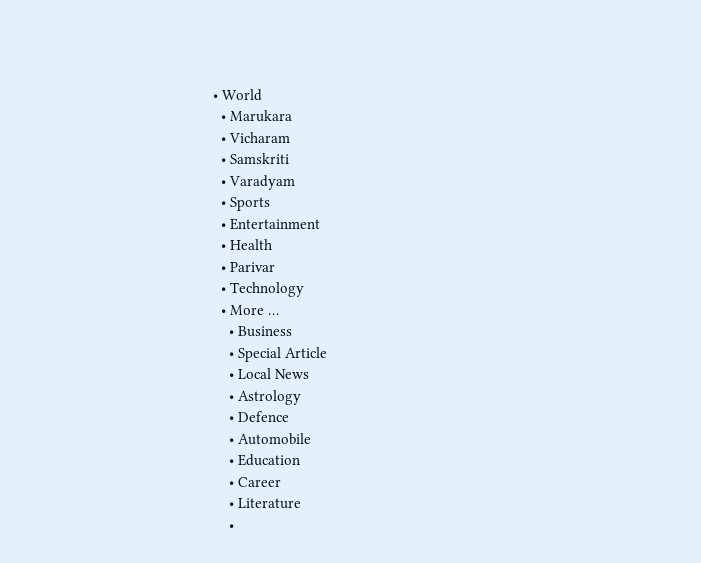• World
  • Marukara
  • Vicharam
  • Samskriti
  • Varadyam
  • Sports
  • Entertainment
  • Health
  • Parivar
  • Technology
  • More …
    • Business
    • Special Article
    • Local News
    • Astrology
    • Defence
    • Automobile
    • Education
    • Career
    • Literature
    •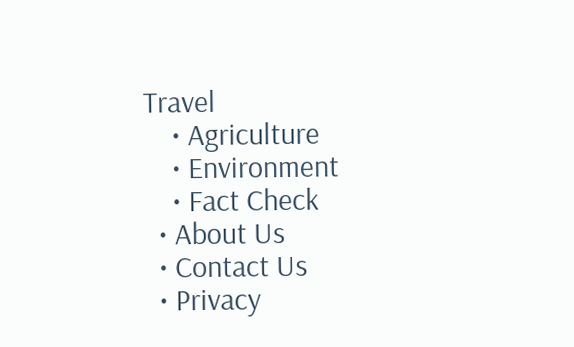Travel
    • Agriculture
    • Environment
    • Fact Check
  • About Us
  • Contact Us
  • Privacy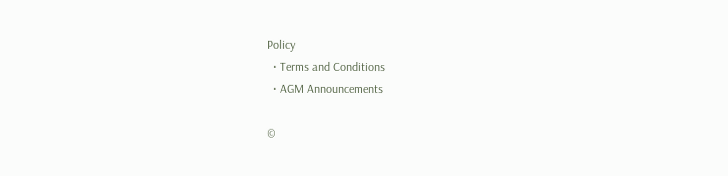Policy
  • Terms and Conditions
  • AGM Announcements

©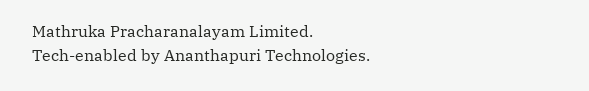Mathruka Pracharanalayam Limited.
Tech-enabled by Ananthapuri Technologies.